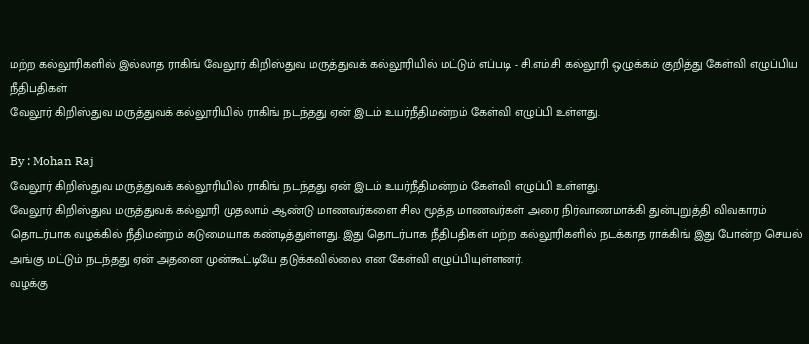மற்ற கல்லூரிகளில் இல்லாத ராகிங் வேலூர் கிறிஸ்துவ மருத்துவக் கல்லூரியில் மட்டும் எப்படி - சி.எம்.சி கல்லூரி ஒழுக்கம் குறித்து கேள்வி எழுப்பிய நீதிபதிகள்
வேலூர் கிறிஸ்துவ மருத்துவக் கல்லூரியில் ராகிங் நடந்தது ஏன் இடம் உயர்நீதிமன்றம் கேள்வி எழுப்பி உள்ளது.

By : Mohan Raj
வேலூர் கிறிஸ்துவ மருத்துவக் கல்லூரியில் ராகிங் நடந்தது ஏன் இடம் உயர்நீதிமன்றம் கேள்வி எழுப்பி உள்ளது.
வேலூர் கிறிஸ்துவ மருத்துவக் கல்லூரி முதலாம் ஆண்டு மாணவர்களை சில மூத்த மாணவர்கள் அரை நிர்வாணமாக்கி துன்புறுத்தி விவகாரம் தொடர்பாக வழக்கில் நீதிமன்றம் கடுமையாக கண்டித்துள்ளது. இது தொடர்பாக நீதிபதிகள் மற்ற கல்லூரிகளில் நடக்காத ராக்கிங் இது போன்ற செயல் அங்கு மட்டும் நடந்தது ஏன் அதனை முன்கூட்டியே தடுக்கவில்லை என கேள்வி எழுப்பியுள்ளனர்.
வழக்கு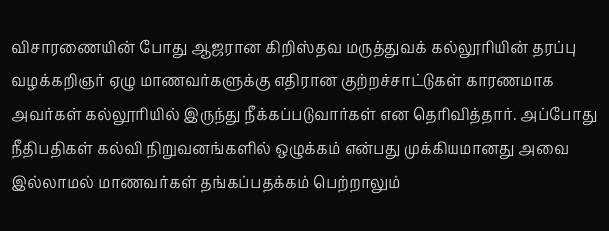விசாரணையின் போது ஆஜரான கிறிஸ்தவ மருத்துவக் கல்லூரியின் தரப்பு வழக்கறிஞர் ஏழு மாணவர்களுக்கு எதிரான குற்றச்சாட்டுகள் காரணமாக அவர்கள் கல்லூரியில் இருந்து நீக்கப்படுவார்கள் என தெரிவித்தார். அப்போது நீதிபதிகள் கல்வி நிறுவனங்களில் ஒழுக்கம் என்பது முக்கியமானது அவை இல்லாமல் மாணவர்கள் தங்கப்பதக்கம் பெற்றாலும்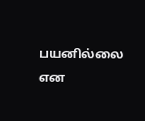பயனில்லை என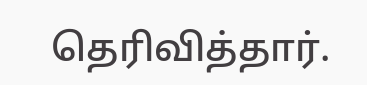தெரிவித்தார்.